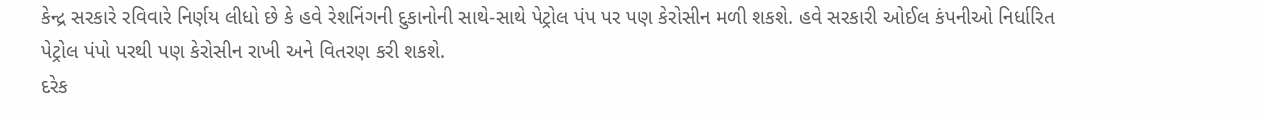કેન્દ્ર સરકારે રવિવારે નિર્ણય લીધો છે કે હવે રેશનિંગની દુકાનોની સાથે-સાથે પેટ્રોલ પંપ પર પણ કેરોસીન મળી શકશે. હવે સરકારી ઓઈલ કંપનીઓ નિર્ધારિત પેટ્રોલ પંપો પરથી પણ કેરોસીન રાખી અને વિતરણ કરી શકશે.
દરેક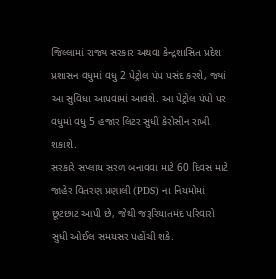જિલ્લામાં રાજ્ય સરકાર અથવા કેન્દ્રશાસિત પ્રદેશ પ્રશાસન વધુમાં વધુ 2 પેટ્રોલ પંપ પસંદ કરશે, જ્યાં આ સુવિધા આપવામાં આવશે. આ પેટ્રોલ પંપો પર વધુમાં વધુ 5 હજાર લિટર સુધી કેરોસીન રાખી શકાશે.
સરકારે સપ્લાય સરળ બનાવવા માટે 60 દિવસ માટે જાહેર વિતરણ પ્રણાલી (PDS) ના નિયમોમાં છૂટછાટ આપી છે, જેથી જરૂરિયાતમંદ પરિવારો સુધી ઓઈલ સમયસર પહોંચી શકે.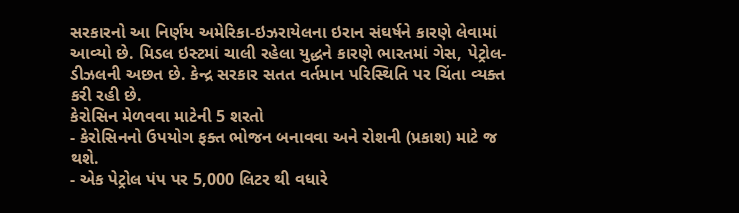સરકારનો આ નિર્ણય અમેરિકા-ઇઝરાયેલના ઇરાન સંઘર્ષને કારણે લેવામાં આવ્યો છે. મિડલ ઇસ્ટમાં ચાલી રહેલા યુદ્ધને કારણે ભારતમાં ગેસ, પેટ્રોલ-ડીઝલની અછત છે. કેન્દ્ર સરકાર સતત વર્તમાન પરિસ્થિતિ પર ચિંતા વ્યક્ત કરી રહી છે.
કેરોસિન મેળવવા માટેની 5 શરતો
- કેરોસિનનો ઉપયોગ ફક્ત ભોજન બનાવવા અને રોશની (પ્રકાશ) માટે જ થશે.
- એક પેટ્રોલ પંપ પર 5,000 લિટર થી વધારે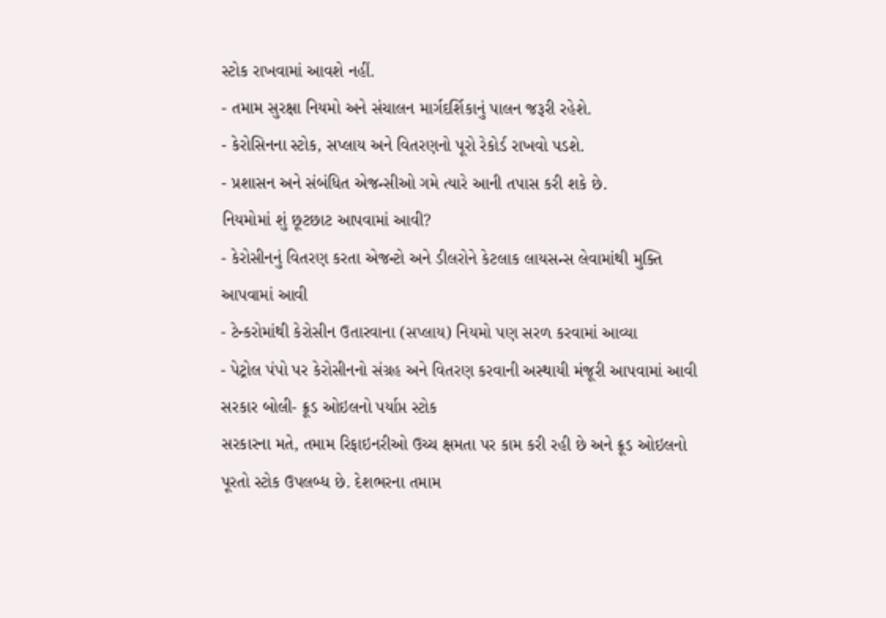સ્ટોક રાખવામાં આવશે નહીં.
- તમામ સુરક્ષા નિયમો અને સંચાલન માર્ગદર્શિકાનું પાલન જરૂરી રહેશે.
- કેરોસિનના સ્ટોક, સપ્લાય અને વિતરણનો પૂરો રેકોર્ડ રાખવો પડશે.
- પ્રશાસન અને સંબંધિત એજન્સીઓ ગમે ત્યારે આની તપાસ કરી શકે છે.
નિયમોમાં શું છૂટછાટ આપવામાં આવી?
- કેરોસીનનું વિતરણ કરતા એજન્ટો અને ડીલરોને કેટલાક લાયસન્સ લેવામાંથી મુક્તિ આપવામાં આવી
- ટેન્કરોમાંથી કેરોસીન ઉતારવાના (સપ્લાય) નિયમો પણ સરળ કરવામાં આવ્યા
- પેટ્રોલ પંપો પર કેરોસીનનો સંગ્રહ અને વિતરણ કરવાની અસ્થાયી મંજૂરી આપવામાં આવી
સરકાર બોલી- ક્રૂડ ઓઇલનો પર્યાપ્ત સ્ટોક
સરકારના મતે, તમામ રિફાઇનરીઓ ઉચ્ચ ક્ષમતા પર કામ કરી રહી છે અને ક્રૂડ ઓઇલનો પૂરતો સ્ટોક ઉપલબ્ધ છે. દેશભરના તમામ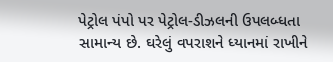પેટ્રોલ પંપો પર પેટ્રોલ-ડીઝલની ઉપલબ્ધતા સામાન્ય છે. ઘરેલું વપરાશને ધ્યાનમાં રાખીને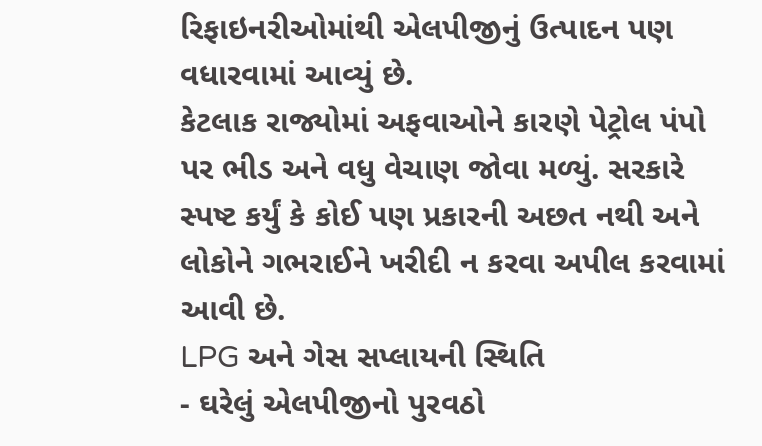રિફાઇનરીઓમાંથી એલપીજીનું ઉત્પાદન પણ વધારવામાં આવ્યું છે.
કેટલાક રાજ્યોમાં અફવાઓને કારણે પેટ્રોલ પંપો પર ભીડ અને વધુ વેચાણ જોવા મળ્યું. સરકારે સ્પષ્ટ કર્યું કે કોઈ પણ પ્રકારની અછત નથી અને લોકોને ગભરાઈને ખરીદી ન કરવા અપીલ કરવામાં આવી છે.
LPG અને ગેસ સપ્લાયની સ્થિતિ
- ઘરેલું એલપીજીનો પુરવઠો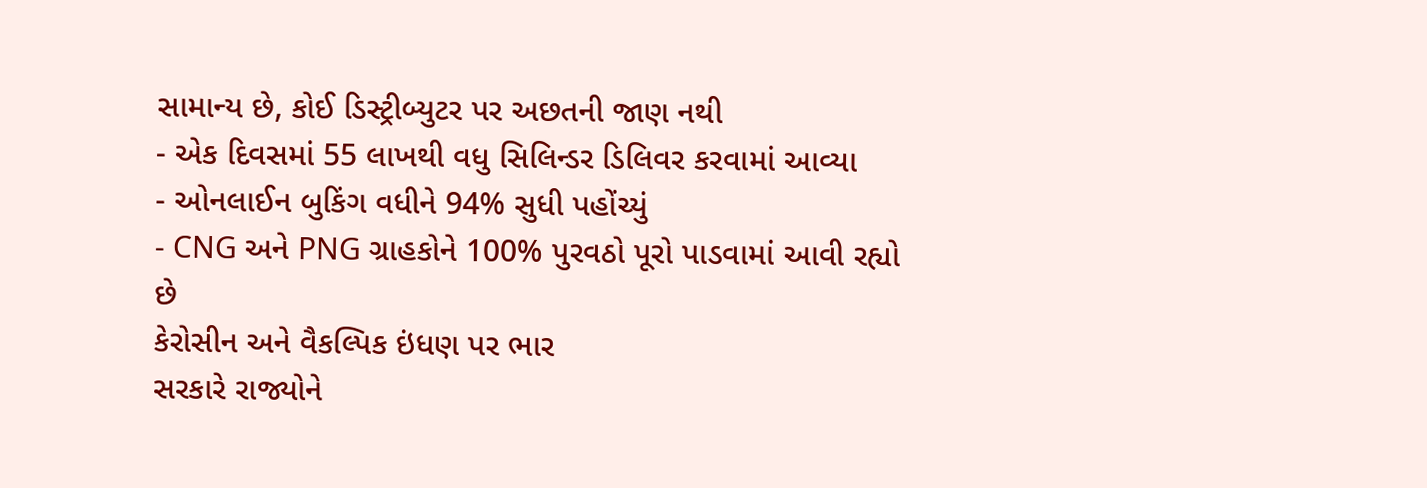સામાન્ય છે, કોઈ ડિસ્ટ્રીબ્યુટર પર અછતની જાણ નથી
- એક દિવસમાં 55 લાખથી વધુ સિલિન્ડર ડિલિવર કરવામાં આવ્યા
- ઓનલાઈન બુકિંગ વધીને 94% સુધી પહોંચ્યું
- CNG અને PNG ગ્રાહકોને 100% પુરવઠો પૂરો પાડવામાં આવી રહ્યો છે
કેરોસીન અને વૈકલ્પિક ઇંધણ પર ભાર
સરકારે રાજ્યોને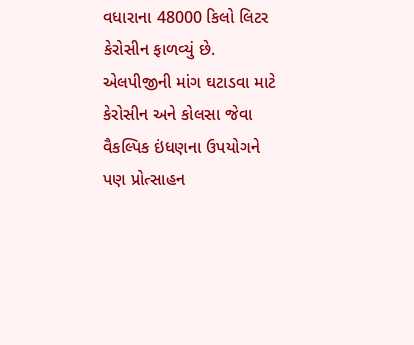વધારાના 48000 કિલો લિટર કેરોસીન ફાળવ્યું છે. એલપીજીની માંગ ઘટાડવા માટે કેરોસીન અને કોલસા જેવા વૈકલ્પિક ઇંધણના ઉપયોગને પણ પ્રોત્સાહન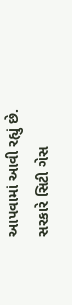આપવામાં આવી રહ્યું છે.
સરકારે સિટી ગેસ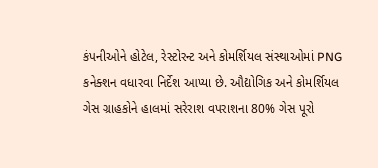કંપનીઓને હોટેલ, રેસ્ટોરન્ટ અને કોમર્શિયલ સંસ્થાઓમાં PNG કનેક્શન વધારવા નિર્દેશ આપ્યા છે. ઔદ્યોગિક અને કોમર્શિયલ ગેસ ગ્રાહકોને હાલમાં સરેરાશ વપરાશના 80% ગેસ પૂરો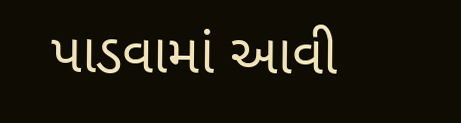પાડવામાં આવી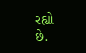રહ્યો છે.